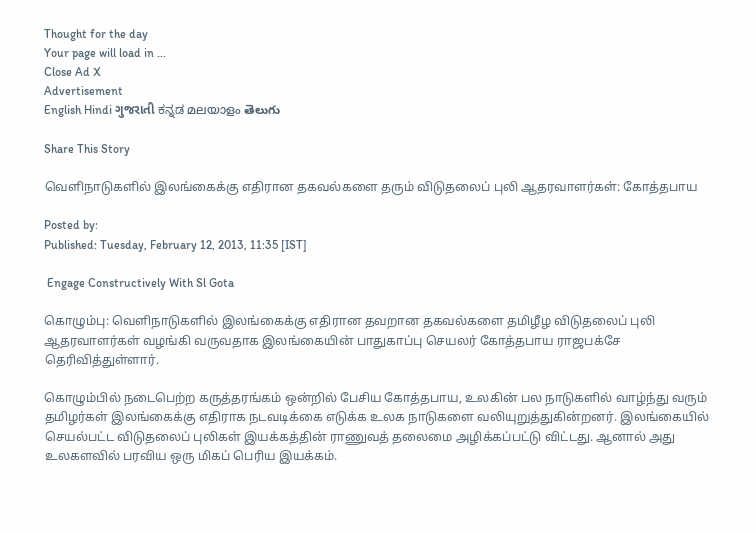Thought for the day
Your page will load in ...
Close Ad X
Advertisement
English Hindi ગુજરાતી ಕನ್ನಡ മലയാളം తెలుగు

Share This Story

வெளிநாடுகளில் இலங்கைக்கு எதிரான தகவல்களை தரும் விடுதலைப் புலி ஆதரவாளர்கள்: கோத்தபாய

Posted by:
Published: Tuesday, February 12, 2013, 11:35 [IST]

 Engage Constructively With Sl Gota

கொழும்பு: வெளிநாடுகளில் இலங்கைக்கு எதிரான தவறான தகவல்களை தமிழீழ விடுதலைப் புலி ஆதரவாளர்கள் வழங்கி வருவதாக இலங்கையின் பாதுகாப்பு செயலர் கோத்தபாய ராஜபக்சே தெரிவித்துள்ளார்.

கொழும்பில் நடைபெற்ற கருத்தரங்கம் ஒன்றில் பேசிய கோத்தபாய, உலகின் பல நாடுகளில் வாழ்ந்து வரும் தமிழர்கள் இலங்கைக்கு எதிராக நடவடிக்கை எடுக்க உலக நாடுகளை வலியுறுத்துகின்றனர். இலங்கையில் செயல்பட்ட விடுதலைப் புலிகள் இயக்கத்தின் ராணுவத் தலைமை அழிக்கப்பட்டு விட்டது. ஆனால் அது உலகளவில் பரவிய ஒரு மிகப் பெரிய இயக்கம்.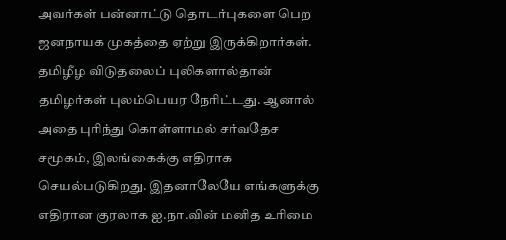அவர்கள் பன்னாட்டு தொடர்புகளை பெற ஜனநாயக முகத்தை ஏற்று இருக்கிறார்கள். தமிழீழ விடுதலைப் புலிகளால்தான் தமிழர்கள் புலம்பெயர நேரிட்டது. ஆனால் அதை புரிந்து கொள்ளாமல் சர்வதேச சமூகம், இலங்கைக்கு எதிராக செயல்படுகிறது. இதனாலேயே எங்களுக்கு எதிரான குரலாக ஐ.நா.வின் மனித உரிமை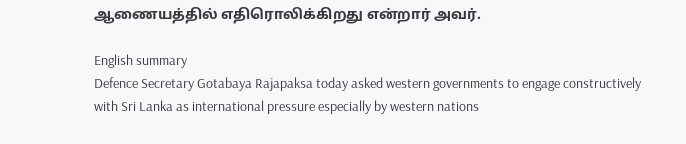ஆணையத்தில் எதிரொலிக்கிறது என்றார் அவர்.

English summary
Defence Secretary Gotabaya Rajapaksa today asked western governments to engage constructively with Sri Lanka as international pressure especially by western nations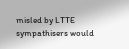misled by LTTE sympathisers would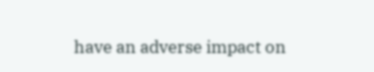have an adverse impact on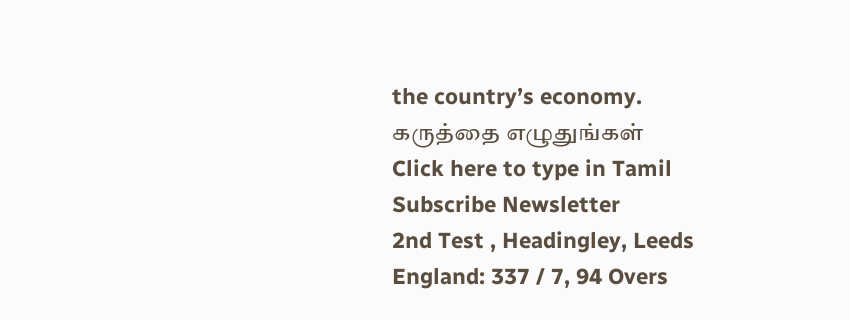the country’s economy.
கருத்தை எழுதுங்கள்
Click here to type in Tamil
Subscribe Newsletter
2nd Test , Headingley, Leeds
England: 337 / 7, 94 Overs